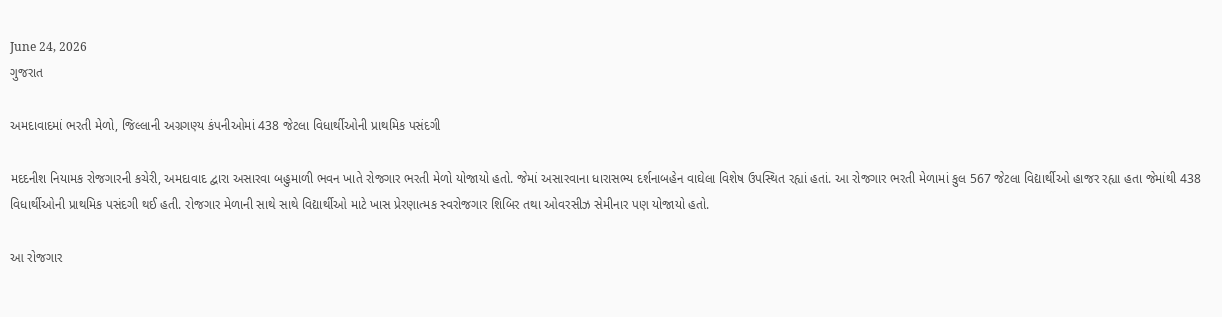June 24, 2026
ગુજરાત

અમદાવાદમાં ભરતી મેળો, જિલ્લાની અગ્રગણ્ય કંપનીઓમાં 438 જેટલા વિધાર્થીઓની પ્રાથમિક પસંદગી

મદદનીશ નિયામક રોજગારની કચેરી, અમદાવાદ દ્વારા અસારવા બહુમાળી ભવન ખાતે રોજગાર ભરતી મેળો યોજાયો હતો. જેમાં અસારવાના ધારાસભ્ય દર્શનાબહેન વાઘેલા વિશેષ ઉપસ્થિત રહ્યાં હતાં. આ રોજગાર ભરતી મેળામાં કુલ 567 જેટલા વિદ્યાર્થીઓ હાજર રહ્યા હતા જેમાંથી 438 વિધાર્થીઓની પ્રાથમિક પસંદગી થઈ હતી. રોજગાર મેળાની સાથે સાથે વિદ્યાર્થીઓ માટે ખાસ પ્રેરણાત્મક સ્વરોજગાર શિબિર તથા ઓવરસીઝ સેમીનાર પણ યોજાયો હતો.

આ રોજગાર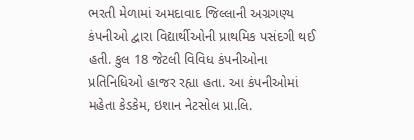ભરતી મેળામાં અમદાવાદ જિલ્લાની અગ્રગણ્ય કંપનીઓ દ્વારા વિદ્યાર્થીઓની પ્રાથમિક પસંદગી થઈ હતી. કુલ 18 જેટલી વિવિધ કંપનીઓના પ્રતિનિધિઓ હાજર રહ્યા હતા. આ કંપનીઓમાં મહેતા કેડકેમ, ઇશાન નેટસોલ પ્રા.લિ.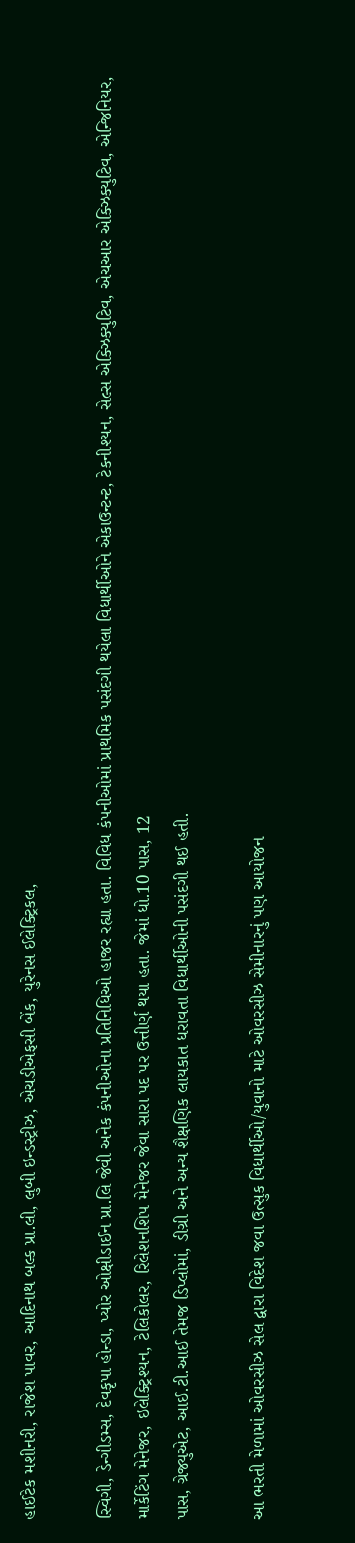હાઈટેક મશીનરી, રાજેશ પાવર, આદિનાથ બલ્ક પ્રા.લી, લુબી ઇન્ડસ્ટ્રીઝ, એચડીએફસી બેંક, યુરેનસ ઈલેક્ટ્રિકલ,

સ્વિગી, ડેન્ગીડમ્સ, દેવકૃપા હોન્ડા, પ્યોર ઓક્ષીડાઈન પ્રા.લિ જેવી અનેક કંપનીઓના પ્રતિનિધિઓ હાજર રહ્યા હતા. વિવિધ કંપનીઓમાં પ્રાથમિક પસંદગી થયેલા વિધાર્થીઓને એકાઉન્ટન્ટ, ટેકનીશ્યન, સેલ્સ એક્ઝિક્યુટિવ, એચઆર એક્ઝિક્યુટિવ, એન્જિનિયર, માર્કેટિંગ મેનેજર, ઇલેક્ટ્રિશ્યન, ટેલિકોલર, રિલેશનશિપ મેનેજર જેવા સારા પદ પર ઉત્તીર્ણ થયા હતા. જેમાં ધો.10 પાસ, 12
પાસ, ગ્રેજ્યુએટ, આઈ.ટી.આઈ તેમજ ડિપ્લોમાં, ડીગ્રી અને અન્ય શૈક્ષણિક લાયકાત ધરાવતા વિધાર્થીઓની પસંદગી થઈ હતી.

આ ભરતી મેળામાં ઓવરસીઝ સેલ દ્વારા વિદેશ જવા ઉત્સુક વિધાર્થીઓ/યુવાનો માટે ઓવરસીઝ સેમીનારનું પણ આયોજન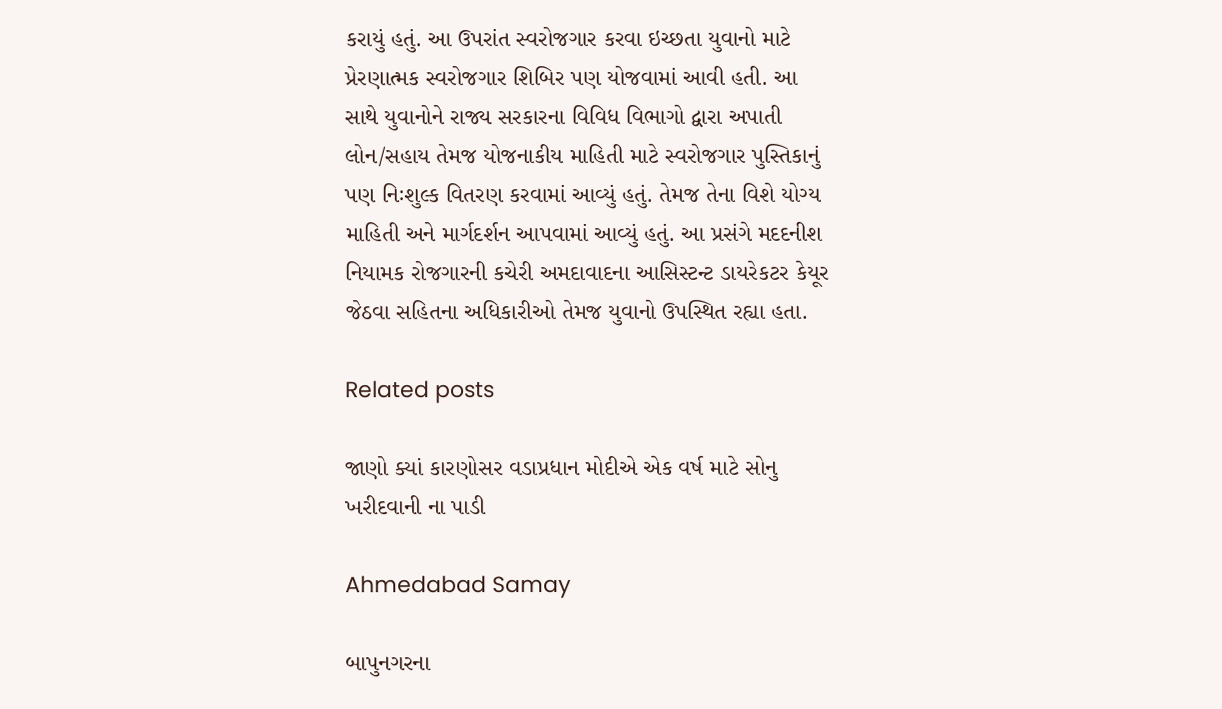કરાયું હતું. આ ઉપરાંત સ્વરોજગાર કરવા ઇચ્છતા યુવાનો માટે પ્રેરણાત્મક સ્વરોજગાર શિબિર પણ યોજવામાં આવી હતી. આ સાથે યુવાનોને રાજ્ય સરકારના વિવિધ વિભાગો દ્વારા અપાતી લોન/સહાય તેમજ યોજનાકીય માહિતી માટે સ્વરોજગાર પુસ્તિકાનું પણ નિઃશુલ્ક વિતરણ કરવામાં આવ્યું હતું. તેમજ તેના વિશે યોગ્ય માહિતી અને માર્ગદર્શન આપવામાં આવ્યું હતું. આ પ્રસંગે મદદનીશ નિયામક રોજગારની કચેરી અમદાવાદના આસિસ્ટન્ટ ડાયરેકટર કેયૂર જેઠવા સહિતના અધિકારીઓ તેમજ યુવાનો ઉપસ્થિત રહ્યા હતા.

Related posts

જાણો ક્યાં કારણોસર વડાપ્રધાન મોદીએ એક વર્ષ માટે સોનુ ખરીદવાની ના પાડી

Ahmedabad Samay

બાપુનગરના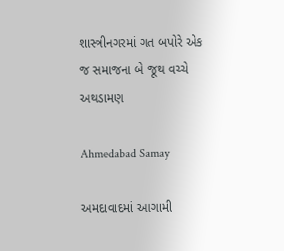શાસ્ત્રીનગરમાં ગત બપોરે એક જ સમાજના બે જૂથ વચ્ચે અથડામણ

Ahmedabad Samay

અમદાવાદમાં આગામી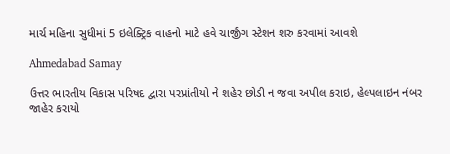માર્ચ મહિના સુધીમાં 5 ઇલેક્ટ્રિક વાહનો માટે હવે ચાર્જીંગ સ્ટેશન શરુ કરવામાં આવશે

Ahmedabad Samay

ઉત્તર ભારતીય વિકાસ પરિષદ દ્વારા પરપ્રાંતીયો ને શહેર છોડી ન જવા અપીલ કરાઇ, હેલ્પલાઇન નંબર જાહેર કરાયો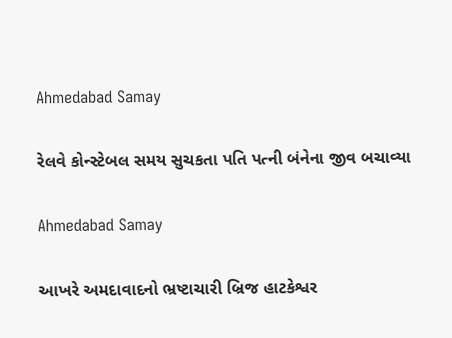Ahmedabad Samay

રેલવે કોન્સ્ટેબલ સમય સુચકતા પતિ પત્ની બંનેના જીવ બચાવ્યા

Ahmedabad Samay

આખરે અમદાવાદનો ભ્રષ્ટાચારી બ્રિજ હાટકેશ્વર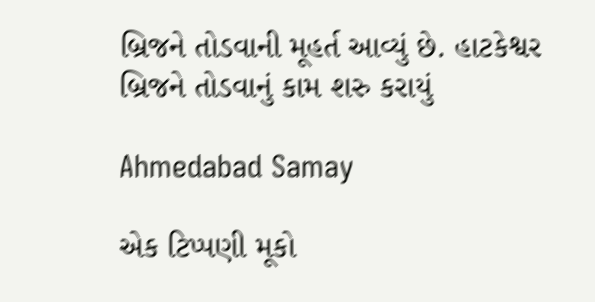બ્રિજને તોડવાની મૂહર્ત આવ્યું છે. હાટકેશ્વર બ્રિજને તોડવાનું કામ શરુ કરાયું

Ahmedabad Samay

એક ટિપ્પણી મૂકો